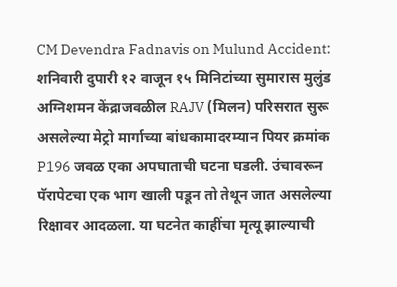CM Devendra Fadnavis on Mulund Accident: शनिवारी दुपारी १२ वाजून १५ मिनिटांच्या सुमारास मुलुंड अग्निशमन केंद्राजवळील RAJV (मिलन) परिसरात सुरू असलेल्या मेट्रो मार्गाच्या बांधकामादरम्यान पियर क्रमांक P196 जवळ एका अपघाताची घटना घडली. उंचावरून पॅरापेटचा एक भाग खाली पडून तो तेथून जात असलेल्या रिक्षावर आदळला. या घटनेत काहींचा मृत्यू झाल्याची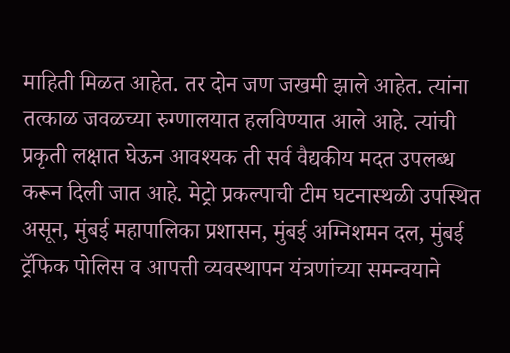माहिती मिळत आहेत. तर दोन जण जखमी झाले आहेत. त्यांना तत्काळ जवळच्या रुग्णालयात हलविण्यात आले आहे. त्यांची प्रकृती लक्षात घेऊन आवश्यक ती सर्व वैद्यकीय मदत उपलब्ध करून दिली जात आहे. मेट्रो प्रकल्पाची टीम घटनास्थळी उपस्थित असून, मुंबई महापालिका प्रशासन, मुंबई अग्निशमन दल, मुंबई ट्रॅफिक पोलिस व आपत्ती व्यवस्थापन यंत्रणांच्या समन्वयाने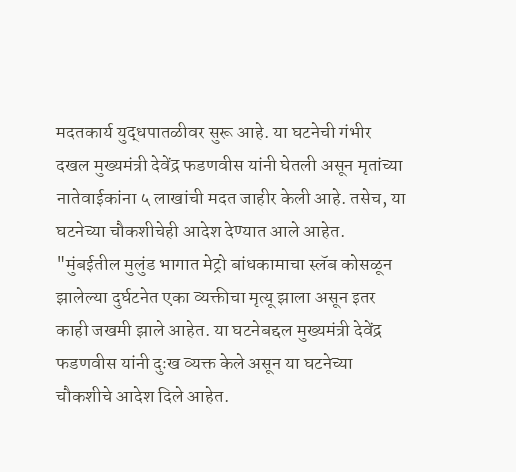मदतकार्य युद्धपातळीवर सुरू आहे. या घटनेची गंभीर दखल मुख्यमंत्री देवेंद्र फडणवीस यांनी घेतली असून मृतांच्या नातेवाईकांना ५ लाखांची मदत जाहीर केली आहे. तसेच, या घटनेच्या चौकशीचेही आदेश देण्यात आले आहेत.
"मुंबईतील मुलुंड भागात मेट्रो बांधकामाचा स्लॅब कोसळून झालेल्या दुर्घटनेत एका व्यक्तीचा मृत्यू झाला असून इतर काही जखमी झाले आहेत. या घटनेबद्दल मुख्यमंत्री देवेंद्र फडणवीस यांनी दुःख व्यक्त केले असून या घटनेच्या चौकशीचे आदेश दिले आहेत.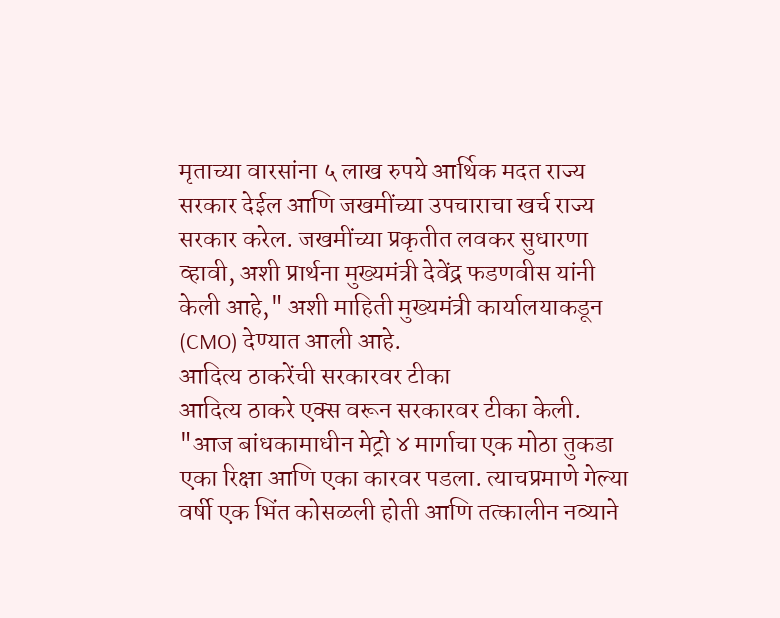मृताच्या वारसांना ५ लाख रुपये आर्थिक मदत राज्य सरकार देईल आणि जखमींच्या उपचाराचा खर्च राज्य सरकार करेल. जखमींच्या प्रकृतीत लवकर सुधारणा व्हावी, अशी प्रार्थना मुख्यमंत्री देवेंद्र फडणवीस यांनी केली आहे," अशी माहिती मुख्यमंत्री कार्यालयाकडून (CMO) देण्यात आली आहे.
आदित्य ठाकरेंची सरकारवर टीका
आदित्य ठाकरे एक्स वरून सरकारवर टीका केली. "आज बांधकामाधीन मेट्रो ४ मार्गाचा एक मोठा तुकडा एका रिक्षा आणि एका कारवर पडला. त्याचप्रमाणे गेल्या वर्षी एक भिंत कोसळली होती आणि तत्कालीन नव्याने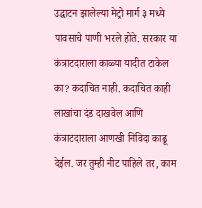उद्घाटन झालेल्या मेट्रो मार्ग ३ मध्ये पावसाचे पाणी भरले होते. सरकार या कंत्राटदाराला काळ्या यादीत टाकेल का? कदाचित नाही. कदाचित काही लाखांचा दंड दाखवेल आणि कंत्राटदाराला आणखी निविदा काढू देईल. जर तुम्ही नीट पाहिले तर, काम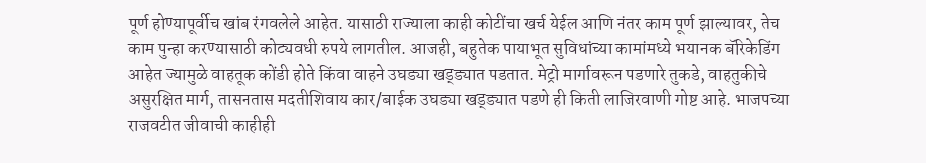पूर्ण होण्यापूर्वीच खांब रंगवलेले आहेत. यासाठी राज्याला काही कोटींचा खर्च येईल आणि नंतर काम पूर्ण झाल्यावर, तेच काम पुन्हा करण्यासाठी कोट्यवधी रुपये लागतील. आजही, बहुतेक पायाभूत सुविधांच्या कामांमध्ये भयानक बॅरिकेडिंग आहेत ज्यामुळे वाहतूक कोंडी होते किंवा वाहने उघड्या खड्ड्यात पडतात. मेट्रो मार्गावरून पडणारे तुकडे, वाहतुकीचे असुरक्षित मार्ग, तासनतास मदतीशिवाय कार/बाईक उघड्या खड्ड्यात पडणे ही किती लाजिरवाणी गोष्ट आहे. भाजपच्या राजवटीत जीवाची काहीही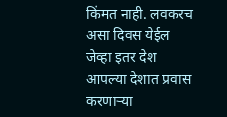किंमत नाही. लवकरच असा दिवस येईल जेव्हा इतर देश आपल्या देशात प्रवास करणाऱ्या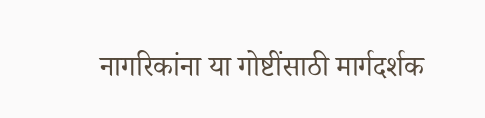नागरिकांना या गोष्टींसाठी मार्गदर्शक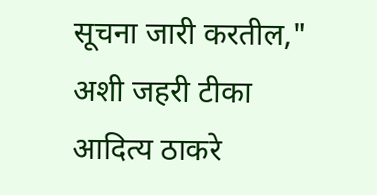सूचना जारी करतील," अशी जहरी टीका आदित्य ठाकरे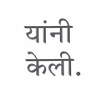यांनी केली.